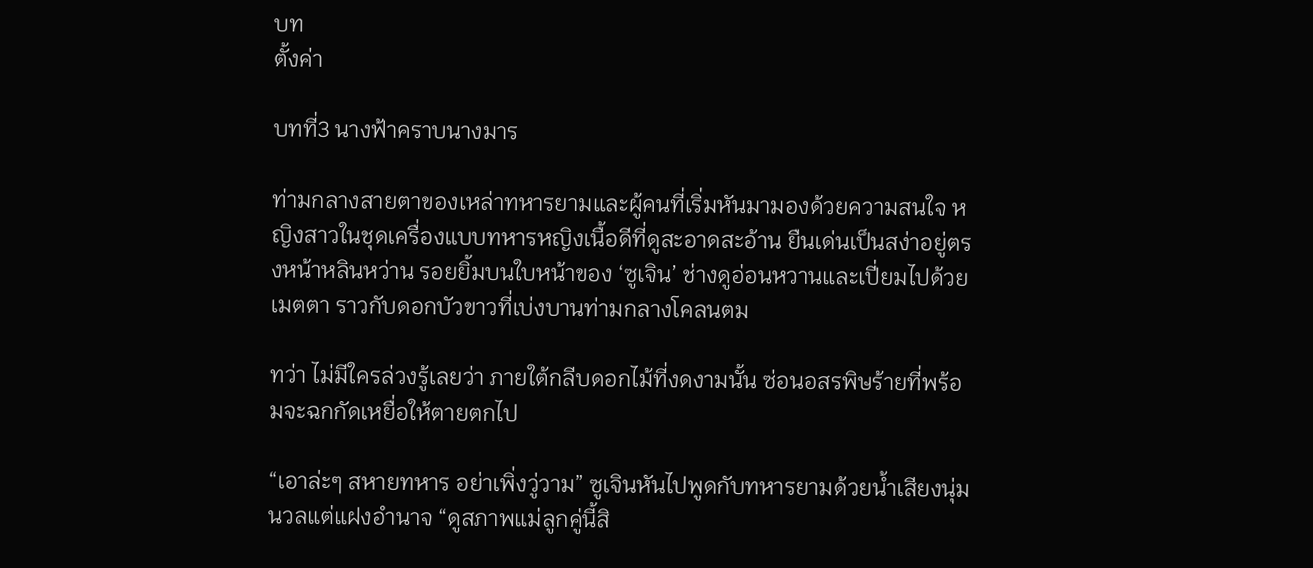บท
ตั้งค่า

บทที่3 นางฟ้าคราบนางมาร

ท่ามกลางสายตาของเหล่าทหารยามและผู้คนที่เริ่มหันมามองด้วยความสนใจ หญิงสาวในชุดเครื่องแบบทหารหญิงเนื้อดีที่ดูสะอาดสะอ้าน ยืนเด่นเป็นสง่าอยู่ตรงหน้าหลินหว่าน รอยยิ้มบนใบหน้าของ ‘ซูเจิน’ ช่างดูอ่อนหวานและเปี่ยมไปด้วยเมตตา ราวกับดอกบัวขาวที่เบ่งบานท่ามกลางโคลนตม

ทว่า ไม่มีใครล่วงรู้เลยว่า ภายใต้กลีบดอกไม้ที่งดงามนั้น ซ่อนอสรพิษร้ายที่พร้อมจะฉกกัดเหยื่อให้ตายตกไป

“เอาล่ะๆ สหายทหาร อย่าเพิ่งวู่วาม” ซูเจินหันไปพูดกับทหารยามด้วยน้ำเสียงนุ่มนวลแต่แฝงอำนาจ “ดูสภาพแม่ลูกคู่นี้สิ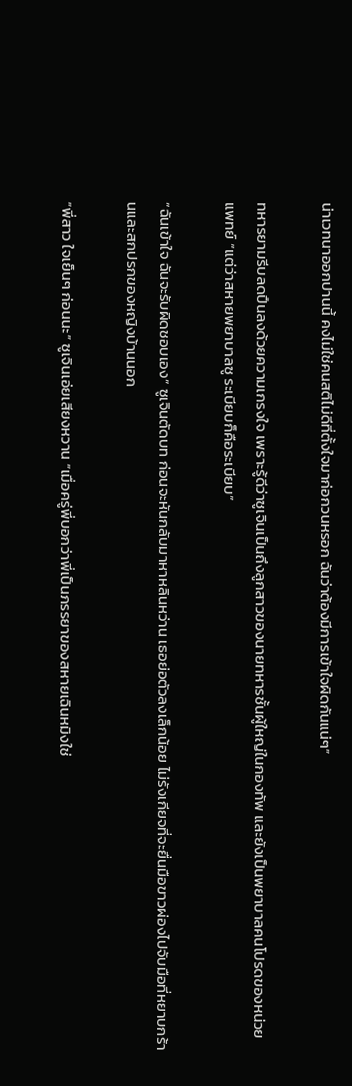น่าเวทนาออกปานนี้ คงไม่ใช่คนสติไม่ดีที่ตั้งใจมาก่อกวนหรอก ฉันว่าต้องมีการเข้าใจผิดกันแน่ๆ”

ทหารยามรีบลดปืนลงด้วยความเกรงใจ เพราะรู้ดีว่าซูเจินเป็นถึงลูกสาวของนายทหารชั้นผู้ใหญ่ในกองทัพ และยังเป็นพยาบาลคนโปรดของหน่วยแพทย์ “แต่ว่าสหายพยาบาลซู ระเบียบก็คือระเบียบ”

“ฉันเข้าใจ ฉันจะรับผิดชอบเอง” ซูเจินตัดบท ก่อนจะหันกลับมาหาหลินหว่าน เธอย่อตัวลงเล็กน้อย ไม่รังเกียจที่จะยื่นมือขาวผ่องไปจับมือที่หยาบกร้านและสกปรกของหญิงบ้านนอก

“พี่สาว ใจเย็นๆ ก่อนนะ” ซูเจินเอ่ยเสียงหวาน “เมื่อครู่พี่บอกว่าพี่เป็นภรรยาของสหายเฉินหมิงใช่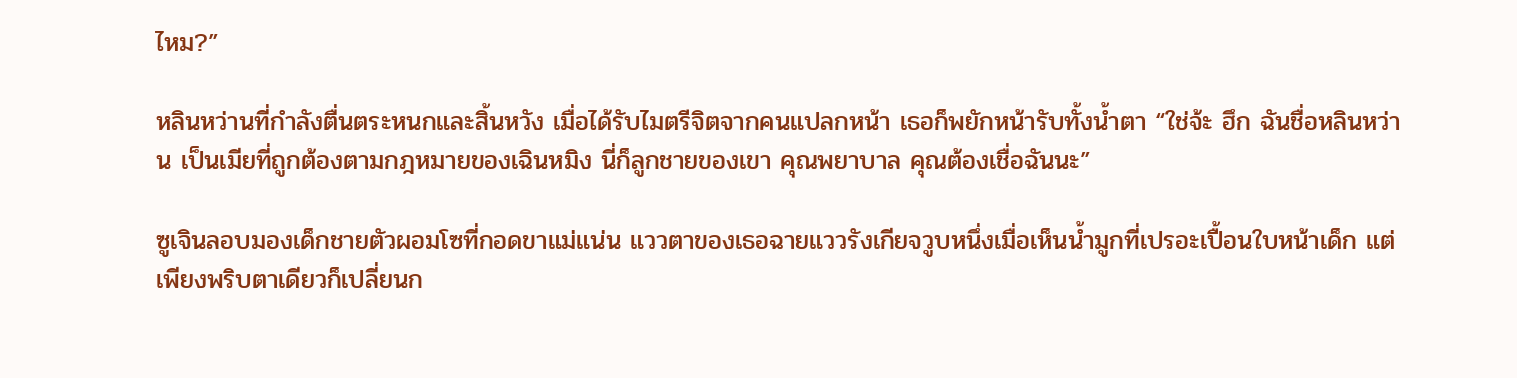ไหม?”

หลินหว่านที่กำลังตื่นตระหนกและสิ้นหวัง เมื่อได้รับไมตรีจิตจากคนแปลกหน้า เธอก็พยักหน้ารับทั้งน้ำตา “ใช่จ้ะ ฮึก ฉันชื่อหลินหว่าน เป็นเมียที่ถูกต้องตามกฎหมายของเฉินหมิง นี่ก็ลูกชายของเขา คุณพยาบาล คุณต้องเชื่อฉันนะ”

ซูเจินลอบมองเด็กชายตัวผอมโซที่กอดขาแม่แน่น แววตาของเธอฉายแววรังเกียจวูบหนึ่งเมื่อเห็นน้ำมูกที่เปรอะเปื้อนใบหน้าเด็ก แต่เพียงพริบตาเดียวก็เปลี่ยนก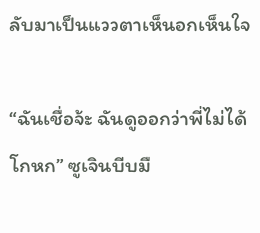ลับมาเป็นแววตาเห็นอกเห็นใจ

“ฉันเชื่อจ้ะ ฉันดูออกว่าพี่ไม่ได้โกหก” ซูเจินบีบมื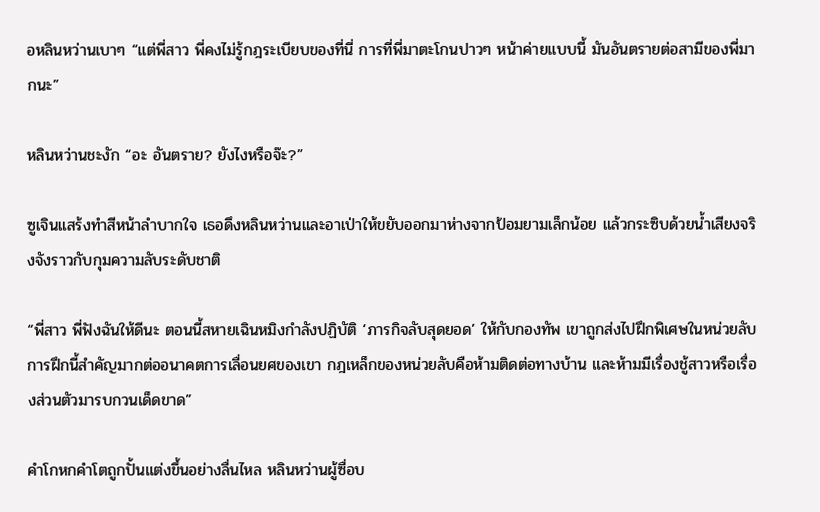อหลินหว่านเบาๆ “แต่พี่สาว พี่คงไม่รู้กฎระเบียบของที่นี่ การที่พี่มาตะโกนปาวๆ หน้าค่ายแบบนี้ มันอันตรายต่อสามีของพี่มากนะ”

หลินหว่านชะงัก “อะ อันตราย? ยังไงหรือจ๊ะ?”

ซูเจินแสร้งทำสีหน้าลำบากใจ เธอดึงหลินหว่านและอาเป่าให้ขยับออกมาห่างจากป้อมยามเล็กน้อย แล้วกระซิบด้วยน้ำเสียงจริงจังราวกับกุมความลับระดับชาติ

“พี่สาว พี่ฟังฉันให้ดีนะ ตอนนี้สหายเฉินหมิงกำลังปฏิบัติ ‘ภารกิจลับสุดยอด’ ให้กับกองทัพ เขาถูกส่งไปฝึกพิเศษในหน่วยลับ การฝึกนี้สำคัญมากต่ออนาคตการเลื่อนยศของเขา กฎเหล็กของหน่วยลับคือห้ามติดต่อทางบ้าน และห้ามมีเรื่องชู้สาวหรือเรื่องส่วนตัวมารบกวนเด็ดขาด”

คำโกหกคำโตถูกปั้นแต่งขึ้นอย่างลื่นไหล หลินหว่านผู้ซื่อบ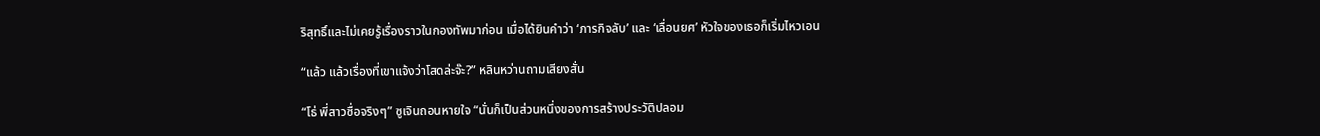ริสุทธิ์และไม่เคยรู้เรื่องราวในกองทัพมาก่อน เมื่อได้ยินคำว่า ‘ภารกิจลับ’ และ ‘เลื่อนยศ’ หัวใจของเธอก็เริ่มไหวเอน

“แล้ว แล้วเรื่องที่เขาแจ้งว่าโสดล่ะจ๊ะ?” หลินหว่านถามเสียงสั่น

“โธ่ พี่สาวซื่อจริงๆ” ซูเจินถอนหายใจ “นั่นก็เป็นส่วนหนึ่งของการสร้างประวัติปลอม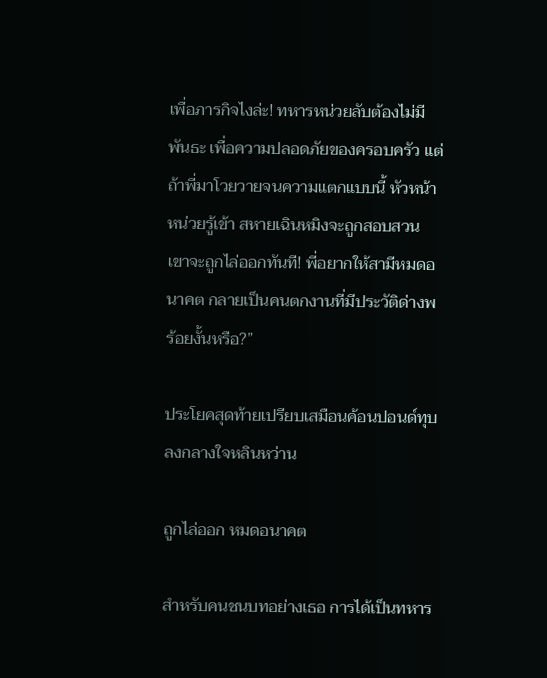เพื่อภารกิจไงล่ะ! ทหารหน่วยลับต้องไม่มีพันธะ เพื่อความปลอดภัยของครอบครัว แต่ถ้าพี่มาโวยวายจนความแตกแบบนี้ หัวหน้าหน่วยรู้เข้า สหายเฉินหมิงจะถูกสอบสวน เขาจะถูกไล่ออกทันที! พี่อยากให้สามีหมดอนาคต กลายเป็นคนตกงานที่มีประวัติด่างพร้อยงั้นหรือ?”

ประโยคสุดท้ายเปรียบเสมือนค้อนปอนด์ทุบลงกลางใจหลินหว่าน

ถูกไล่ออก หมดอนาคต

สำหรับคนชนบทอย่างเธอ การได้เป็นทหาร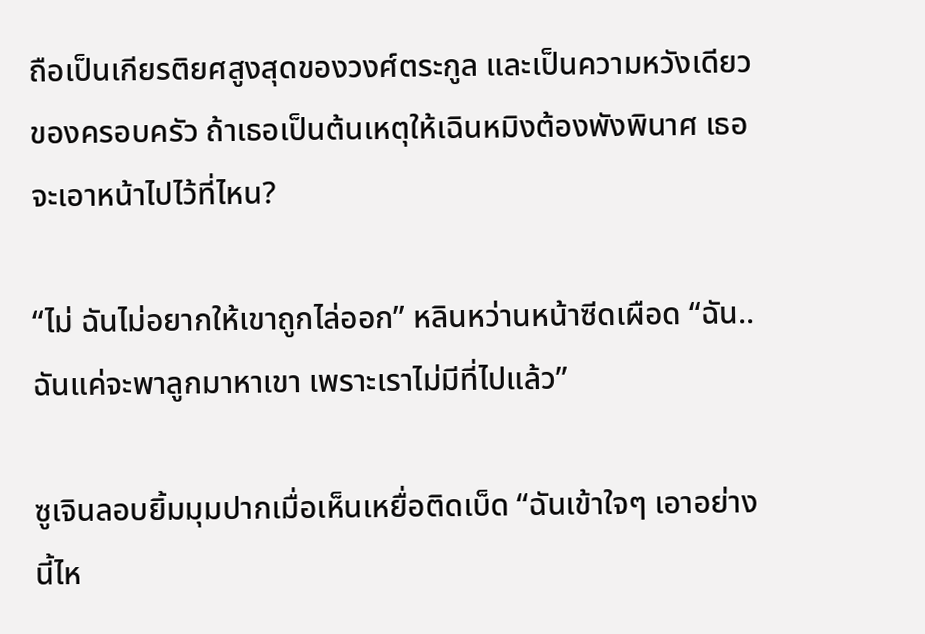ถือเป็นเกียรติยศสูงสุดของวงศ์ตระกูล และเป็นความหวังเดียวของครอบครัว ถ้าเธอเป็นต้นเหตุให้เฉินหมิงต้องพังพินาศ เธอจะเอาหน้าไปไว้ที่ไหน?

“ไม่ ฉันไม่อยากให้เขาถูกไล่ออก” หลินหว่านหน้าซีดเผือด “ฉัน.. ฉันแค่จะพาลูกมาหาเขา เพราะเราไม่มีที่ไปแล้ว”

ซูเจินลอบยิ้มมุมปากเมื่อเห็นเหยื่อติดเบ็ด “ฉันเข้าใจๆ เอาอย่างนี้ไห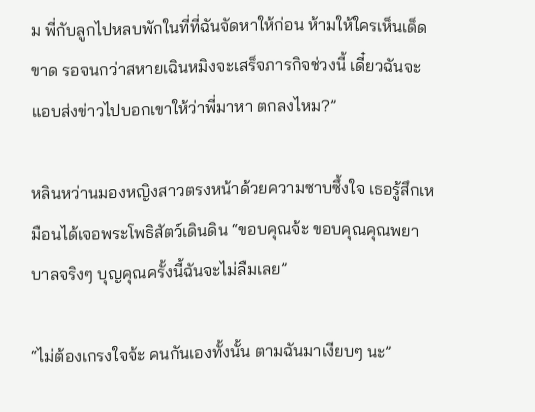ม พี่กับลูกไปหลบพักในที่ที่ฉันจัดหาให้ก่อน ห้ามให้ใครเห็นเด็ดขาด รอจนกว่าสหายเฉินหมิงจะเสร็จภารกิจช่วงนี้ เดี๋ยวฉันจะแอบส่งข่าวไปบอกเขาให้ว่าพี่มาหา ตกลงไหม?”

หลินหว่านมองหญิงสาวตรงหน้าด้วยความซาบซึ้งใจ เธอรู้สึกเหมือนได้เจอพระโพธิสัตว์เดินดิน “ขอบคุณจ้ะ ขอบคุณคุณพยาบาลจริงๆ บุญคุณครั้งนี้ฉันจะไม่ลืมเลย”

“ไม่ต้องเกรงใจจ้ะ คนกันเองทั้งนั้น ตามฉันมาเงียบๆ นะ”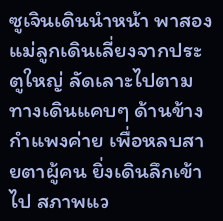ซูเจินเดินนำหน้า พาสองแม่ลูกเดินเลี่ยงจากประตูใหญ่ ลัดเลาะไปตามทางเดินแคบๆ ด้านข้างกำแพงค่าย เพื่อหลบสายตาผู้คน ยิ่งเดินลึกเข้าไป สภาพแว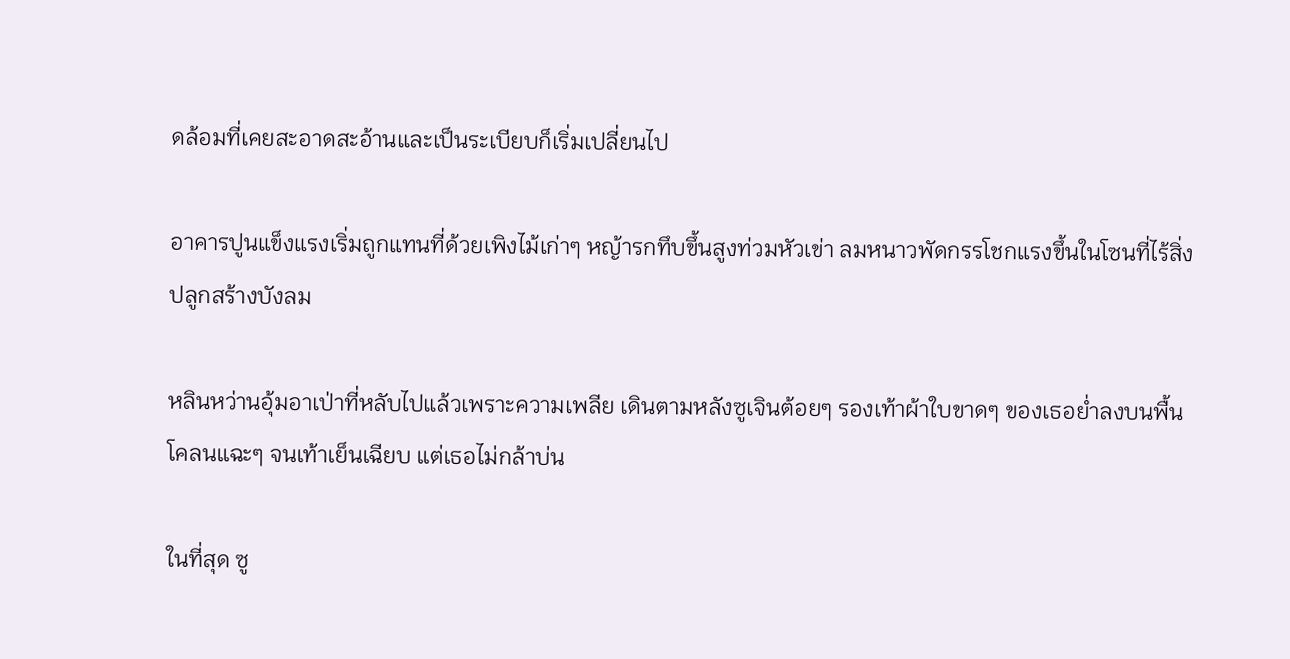ดล้อมที่เคยสะอาดสะอ้านและเป็นระเบียบก็เริ่มเปลี่ยนไป

อาคารปูนแข็งแรงเริ่มถูกแทนที่ด้วยเพิงไม้เก่าๆ หญ้ารกทึบขึ้นสูงท่วมหัวเข่า ลมหนาวพัดกรรโชกแรงขึ้นในโซนที่ไร้สิ่งปลูกสร้างบังลม

หลินหว่านอุ้มอาเป่าที่หลับไปแล้วเพราะความเพลีย เดินตามหลังซูเจินต้อยๆ รองเท้าผ้าใบขาดๆ ของเธอย่ำลงบนพื้นโคลนแฉะๆ จนเท้าเย็นเฉียบ แต่เธอไม่กล้าบ่น

ในที่สุด ซู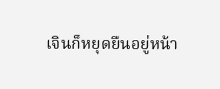เจินก็หยุดยืนอยู่หน้า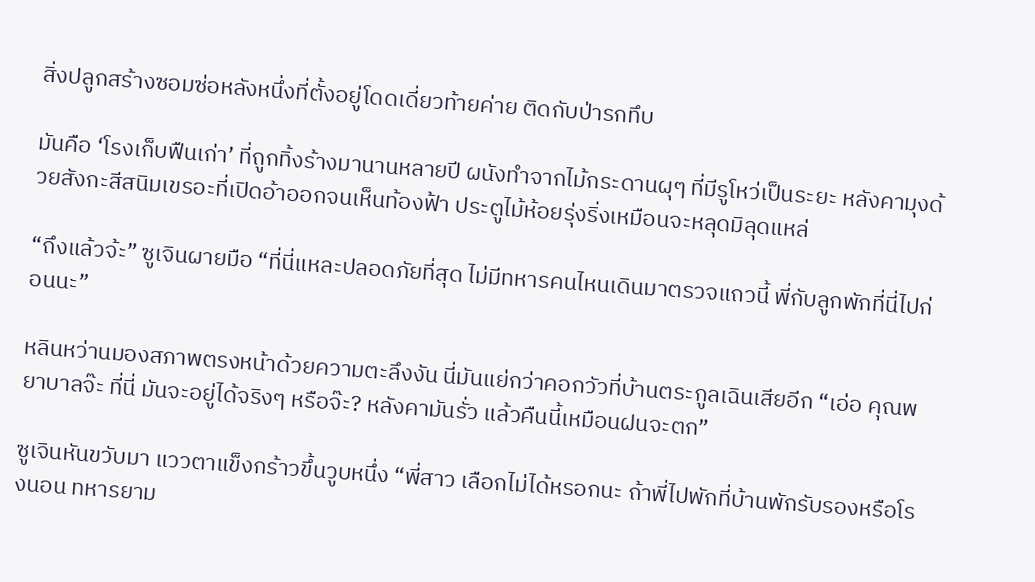สิ่งปลูกสร้างซอมซ่อหลังหนึ่งที่ตั้งอยู่โดดเดี่ยวท้ายค่าย ติดกับป่ารกทึบ

มันคือ ‘โรงเก็บฟืนเก่า’ ที่ถูกทิ้งร้างมานานหลายปี ผนังทำจากไม้กระดานผุๆ ที่มีรูโหว่เป็นระยะ หลังคามุงด้วยสังกะสีสนิมเขรอะที่เปิดอ้าออกจนเห็นท้องฟ้า ประตูไม้ห้อยรุ่งริ่งเหมือนจะหลุดมิลุดแหล่

“ถึงแล้วจ้ะ” ซูเจินผายมือ “ที่นี่แหละปลอดภัยที่สุด ไม่มีทหารคนไหนเดินมาตรวจแถวนี้ พี่กับลูกพักที่นี่ไปก่อนนะ”

หลินหว่านมองสภาพตรงหน้าด้วยความตะลึงงัน นี่มันแย่กว่าคอกวัวที่บ้านตระกูลเฉินเสียอีก “เอ่อ คุณพยาบาลจ๊ะ ที่นี่ มันจะอยู่ได้จริงๆ หรือจ๊ะ? หลังคามันรั่ว แล้วคืนนี้เหมือนฝนจะตก”

ซูเจินหันขวับมา แววตาแข็งกร้าวขึ้นวูบหนึ่ง “พี่สาว เลือกไม่ได้หรอกนะ ถ้าพี่ไปพักที่บ้านพักรับรองหรือโรงนอน ทหารยาม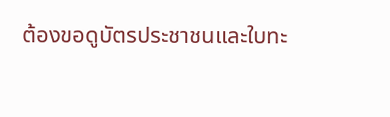ต้องขอดูบัตรประชาชนและใบทะ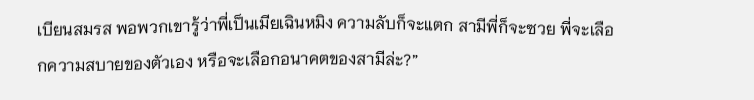เบียนสมรส พอพวกเขารู้ว่าพี่เป็นเมียเฉินหมิง ความลับก็จะแตก สามีพี่ก็จะซวย พี่จะเลือกความสบายของตัวเอง หรือจะเลือกอนาคตของสามีล่ะ?”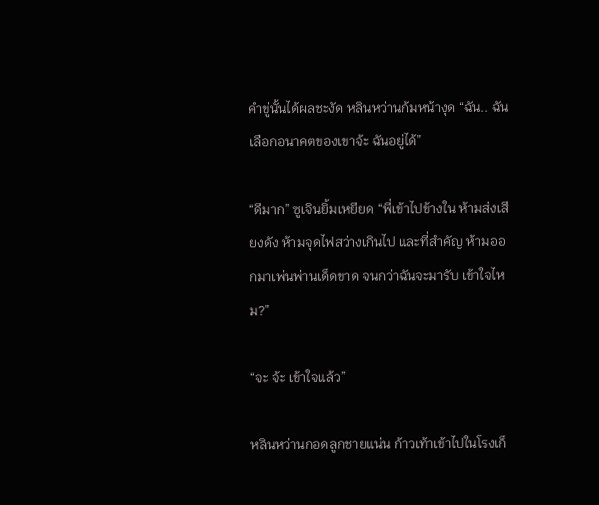คำขู่นั้นได้ผลชะงัด หลินหว่านก้มหน้างุด “ฉัน.. ฉันเลือกอนาคตของเขาจ้ะ ฉันอยู่ได้”

“ดีมาก” ซูเจินยิ้มเหยียด “พี่เข้าไปข้างใน ห้ามส่งเสียงดัง ห้ามจุดไฟสว่างเกินไป และที่สำคัญ ห้ามออกมาเพ่นพ่านเด็ดขาด จนกว่าฉันจะมารับ เข้าใจไหม?”

“จะ จ้ะ เข้าใจแล้ว”

หลินหว่านกอดลูกชายแน่น ก้าวเท้าเข้าไปในโรงเก็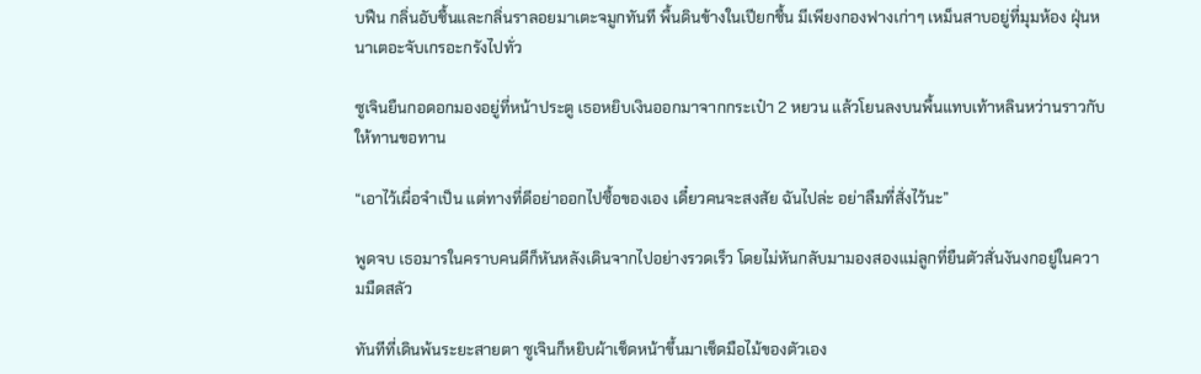บฟืน กลิ่นอับชื้นและกลิ่นราลอยมาเตะจมูกทันที พื้นดินข้างในเปียกชื้น มีเพียงกองฟางเก่าๆ เหม็นสาบอยู่ที่มุมห้อง ฝุ่นหนาเตอะจับเกรอะกรังไปทั่ว

ซูเจินยืนกอดอกมองอยู่ที่หน้าประตู เธอหยิบเงินออกมาจากกระเป๋า 2 หยวน แล้วโยนลงบนพื้นแทบเท้าหลินหว่านราวกับให้ทานขอทาน

“เอาไว้เผื่อจำเป็น แต่ทางที่ดีอย่าออกไปซื้อของเอง เดี๋ยวคนจะสงสัย ฉันไปล่ะ อย่าลืมที่สั่งไว้นะ”

พูดจบ เธอมารในคราบคนดีก็หันหลังเดินจากไปอย่างรวดเร็ว โดยไม่หันกลับมามองสองแม่ลูกที่ยืนตัวสั่นงันงกอยู่ในความมืดสลัว

ทันทีที่เดินพ้นระยะสายตา ซูเจินก็หยิบผ้าเช็ดหน้าขึ้นมาเช็ดมือไม้ของตัวเอง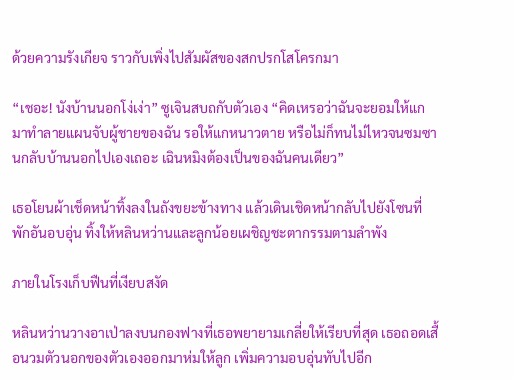ด้วยความรังเกียจ ราวกับเพิ่งไปสัมผัสของสกปรกโสโครกมา

“เชอะ! นังบ้านนอกโง่เง่า” ซูเจินสบถกับตัวเอง “คิดเหรอว่าฉันจะยอมให้แกมาทำลายแผนจับผู้ชายของฉัน รอให้แกหนาวตาย หรือไม่ก็ทนไม่ไหวจนซมซานกลับบ้านนอกไปเองเถอะ เฉินหมิงต้องเป็นของฉันคนเดียว”

เธอโยนผ้าเช็ดหน้าทิ้งลงในถังขยะข้างทาง แล้วเดินเชิดหน้ากลับไปยังโซนที่พักอันอบอุ่น ทิ้งให้หลินหว่านและลูกน้อยเผชิญชะตากรรมตามลำพัง

ภายในโรงเก็บฟืนที่เงียบสงัด

หลินหว่านวางอาเป่าลงบนกองฟางที่เธอพยายามเกลี่ยให้เรียบที่สุด เธอถอดเสื้อนวมตัวนอกของตัวเองออกมาห่มให้ลูก เพิ่มความอบอุ่นทับไปอีก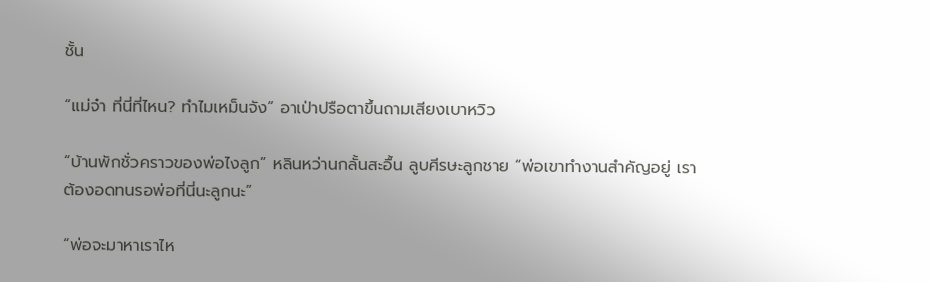ชั้น

“แม่จ๋า ที่นี่ที่ไหน? ทำไมเหม็นจัง” อาเป่าปรือตาขึ้นถามเสียงเบาหวิว

“บ้านพักชั่วคราวของพ่อไงลูก” หลินหว่านกลั้นสะอื้น ลูบศีรษะลูกชาย “พ่อเขาทำงานสำคัญอยู่ เราต้องอดทนรอพ่อที่นี่นะลูกนะ”

“พ่อจะมาหาเราไห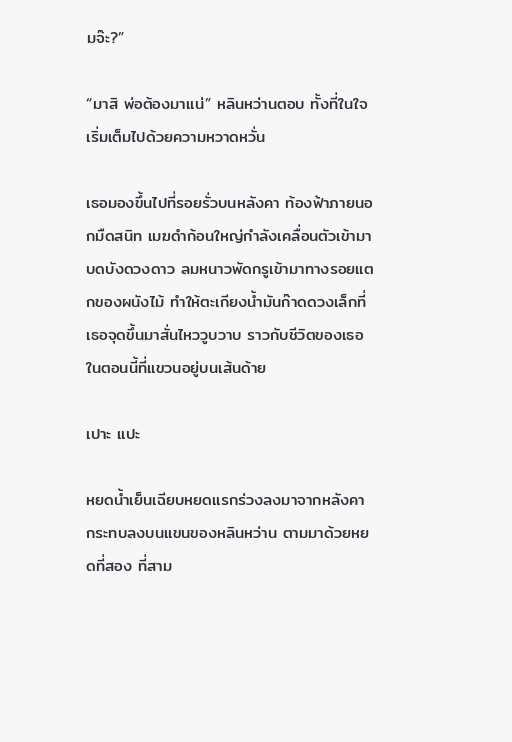มจ๊ะ?”

“มาสิ พ่อต้องมาแน่” หลินหว่านตอบ ทั้งที่ในใจเริ่มเต็มไปด้วยความหวาดหวั่น

เธอมองขึ้นไปที่รอยรั่วบนหลังคา ท้องฟ้าภายนอกมืดสนิท เมฆดำก้อนใหญ่กำลังเคลื่อนตัวเข้ามาบดบังดวงดาว ลมหนาวพัดกรูเข้ามาทางรอยแตกของผนังไม้ ทำให้ตะเกียงน้ำมันก๊าดดวงเล็กที่เธอจุดขึ้นมาสั่นไหววูบวาบ ราวกับชีวิตของเธอในตอนนี้ที่แขวนอยู่บนเส้นด้าย

เปาะ แปะ

หยดน้ำเย็นเฉียบหยดแรกร่วงลงมาจากหลังคา กระทบลงบนแขนของหลินหว่าน ตามมาด้วยหยดที่สอง ที่สาม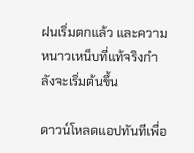ฝนเริ่มตกแล้ว และความหนาวเหน็บที่แท้จริงกำลังจะเริ่มต้นขึ้น

ดาวน์โหลดแอปทันทีเพื่อ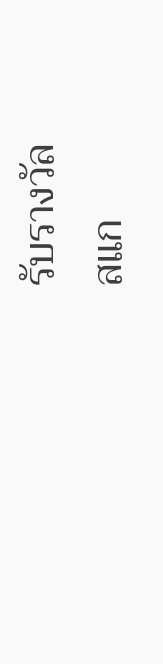รับรางวัล
สแก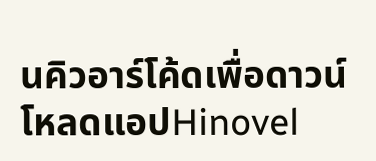นคิวอาร์โค้ดเพื่อดาวน์โหลดแอปHinovel